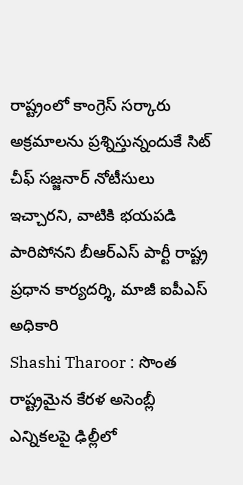రాష్ట్రంలో కాంగ్రెస్ సర్కారు అక్రమాలను ప్రశ్నిస్తున్నందుకే సిట్ చీఫ్ సజ్జనార్ నోటీసులు ఇచ్చారని, వాటికి భయపడి పారిపోనని బీఆర్ఎస్ పార్టీ రాష్ట్ర ప్రధాన కార్యదర్శి, మాజీ ఐపీఎస్ అధికారి
Shashi Tharoor : సొంత రాష్ట్రమైన కేరళ అసెంబ్లీ ఎన్నికలపై ఢిల్లీలో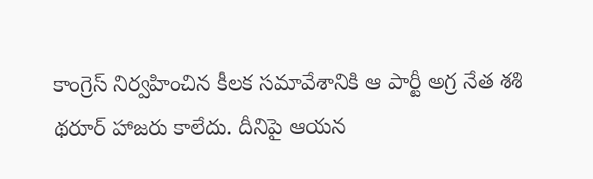కాంగ్రెస్ నిర్వహించిన కీలక సమావేశానికి ఆ పార్టీ అగ్ర నేత శశి థరూర్ హాజరు కాలేదు. దీనిపై ఆయన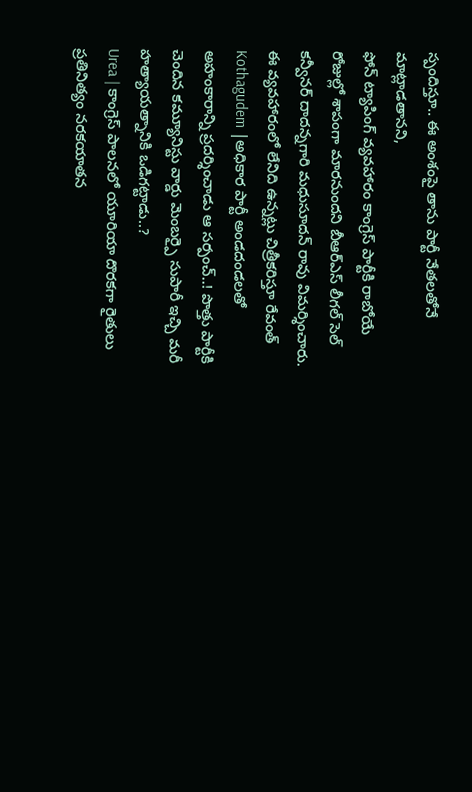స్పందిస్తూ.. ఈ అంశంపై తాను పార్టీ నేతలతోనే మాట్లాడతానని,
ఫోన్ ట్యాపింగ్ వ్యవహారం కాంగ్రెస్ పార్టీకి రాబోయే రోజుల్లో శాపంగా మారనుందని బీఆర్ఎస్ లీగల్ సెల్ కన్వీనర్ దాదన్నగారి మధుసూదన్ రావు విమర్శించారు. ఈ వ్యవహారంలో లేనిది ఉన్నట్లు చిత్రీకరిస్తూ రేవంత్
Kothagudem |అధికార పార్టీ అండదండలతో అహంకారాన్ని ప్రదర్శించాడు ఆ సర్పంచ్..! పొత్తు పార్టీకి చెందిన కమ్యూనిస్టు వార్డు మెంబర్పై సుపారీ ఇచ్చి మరీ హత్యాయత్నానికి ఒడిగట్టాడు..?
Urea | కాంగ్రెస్ పాలనలో యూరియా దొరకగా రైతులు ప్రతినిత్యం నరకయాతన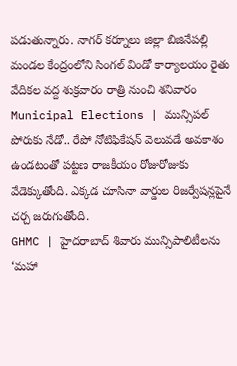పడుతున్నారు. నాగర్ కర్నూలు జిల్లా బిజినేపల్లి మండల కేంద్రంలోని సింగల్ విండో కార్యాలయం రైతు వేదికల వద్ద శుక్రవారం రాత్రి నుంచి శనివారం
Municipal Elections | మున్సిపల్ పోరుకు నేడో.. రేపో నోటిఫికేషన్ వెలువడే అవకాశం ఉండటంతో పట్టణ రాజకీయం రోజురోజుకు వేడెక్కుతోంది. ఎక్కడ చూసినా వార్డుల రిజర్వేషన్లపైనే చర్చ జరుగుతోంది.
GHMC | హైదరాబాద్ శివారు మున్సిపాలిటీలను ‘మహా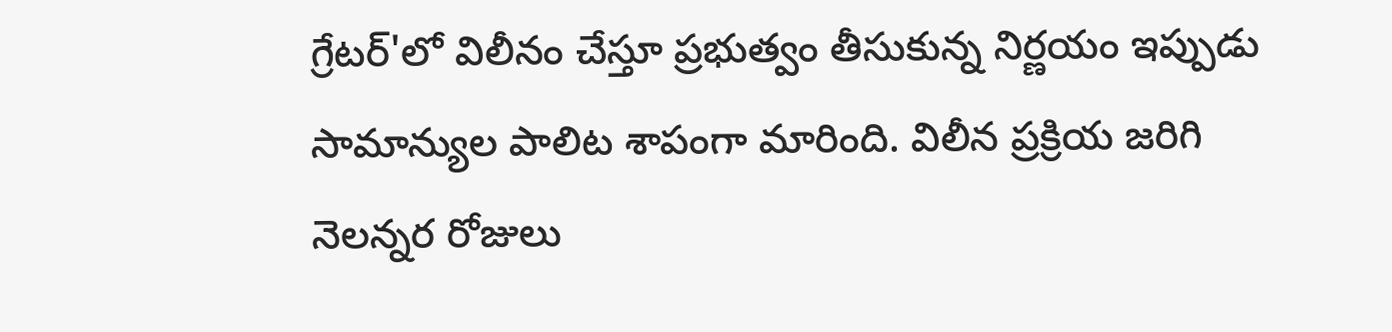గ్రేటర్'లో విలీనం చేస్తూ ప్రభుత్వం తీసుకున్న నిర్ణయం ఇప్పుడు సామాన్యుల పాలిట శాపంగా మారింది. విలీన ప్రక్రియ జరిగి నెలన్నర రోజులు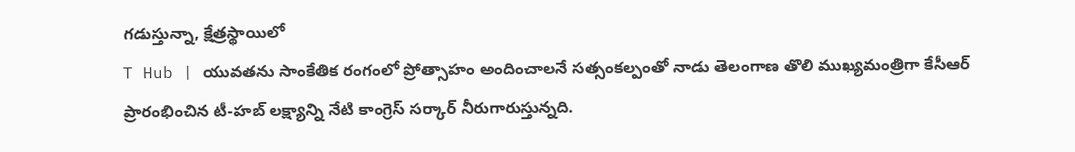గడుస్తున్నా, క్షేత్రస్థాయిలో
T Hub | యువతను సాంకేతిక రంగంలో ప్రోత్సాహం అందించాలనే సత్సంకల్పంతో నాడు తెలంగాణ తొలి ముఖ్యమంత్రిగా కేసీఆర్ ప్రారంభించిన టీ-హబ్ లక్ష్యాన్ని నేటి కాంగ్రెస్ సర్కార్ నీరుగారుస్తున్నది.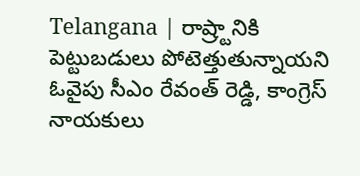Telangana | రాష్ర్టానికి పెట్టుబడులు పోటెత్తుతున్నాయని ఓవైపు సీఎం రేవంత్ రెడ్డి, కాంగ్రెస్ నాయకులు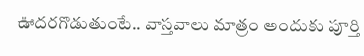ఊదరగొడుతుంటే.. వాస్తవాలు మాత్రం అందుకు పూర్తి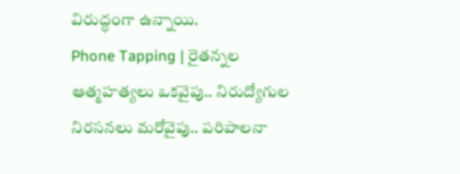విరుద్ధంగా ఉన్నాయి.
Phone Tapping | రైతన్నల ఆత్మహత్యలు ఒకవైపు.. నిరుద్యోగుల నిరసనలు మరోవైపు.. పరిపాలనా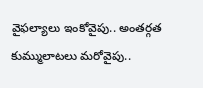వైఫల్యాలు ఇంకోవైపు.. అంతర్గత కుమ్ములాటలు మరోవైపు..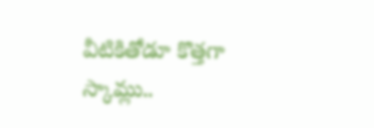వీటికితోడూ కొత్తగా స్కామ్లు..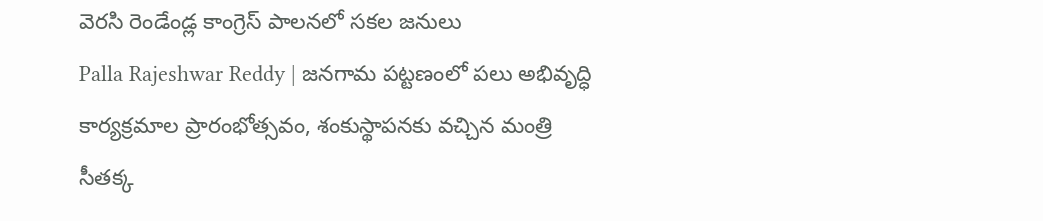వెరసి రెండేండ్ల కాంగ్రెస్ పాలనలో సకల జనులు
Palla Rajeshwar Reddy | జనగామ పట్టణంలో పలు అభివృద్ధి కార్యక్రమాల ప్రారంభోత్సవం, శంకుస్థాపనకు వచ్చిన మంత్రి సీతక్క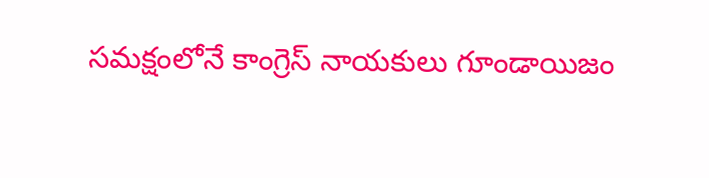సమక్షంలోనే కాంగ్రెస్ నాయకులు గూండాయిజం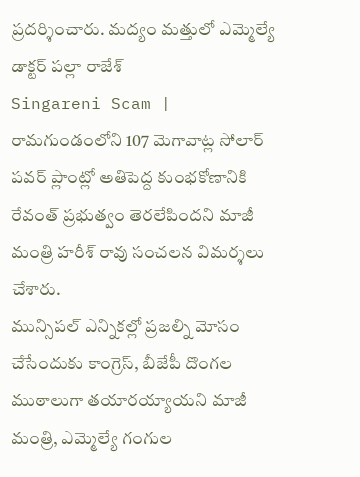ప్రదర్శించారు. మద్యం మత్తులో ఎమ్మెల్యే డాక్టర్ పల్లా రాజేశ్
Singareni Scam | రామగుండంలోని 107 మెగావాట్ల సోలార్ పవర్ ప్లాంట్లో అతిపెద్ద కుంభకోణానికి రేవంత్ ప్రభుత్వం తెరలేపిందని మాజీ మంత్రి హరీశ్ రావు సంచలన విమర్శలు చేశారు.
మున్సిపల్ ఎన్నికల్లో ప్రజల్ని మోసం చేసేందుకు కాంగ్రెస్, బీజేపీ దొంగల ముఠాలుగా తయారయ్యాయని మాజీ మంత్రి, ఎమ్మెల్యే గంగుల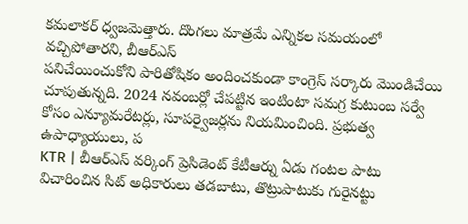కమలాకర్ ధ్వజమెత్తారు. దొంగలు మాత్రమే ఎన్నికల సమయంలో వచ్చిపోతారని, బీఆర్ఎస్
పనిచేయించుకోని పారితోషికం అందించకుండా కాంగ్రెస్ సర్కారు మొండిచేయి చూపుతున్నది. 2024 నవంబర్లో చేపట్టిన ఇంటింటా సమగ్ర కుటుంబ సర్వే కోసం ఎన్యూమరేటర్లు, సూపర్వైజర్లను నియమించింది. ప్రభుత్వ ఉపాధ్యాయులు, ప
KTR | బీఆర్ఎస్ వర్కింగ్ ప్రెసిడెంట్ కేటీఆర్ను ఏడు గంటల పాటు విచారించిన సిట్ అధికారులు తడబాటు, తొట్రుపాటుకు గురైనట్టు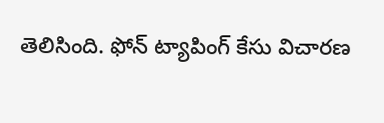తెలిసింది. ఫోన్ ట్యాపింగ్ కేసు విచారణ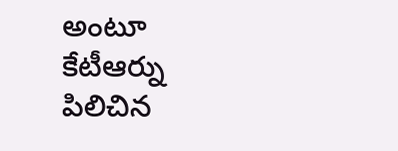అంటూ కేటీఆర్ను పిలిచిన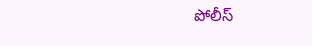పోలీస్